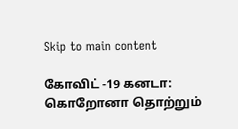Skip to main content

கோவிட் -19 கனடா: கொறோனா தொற்றும்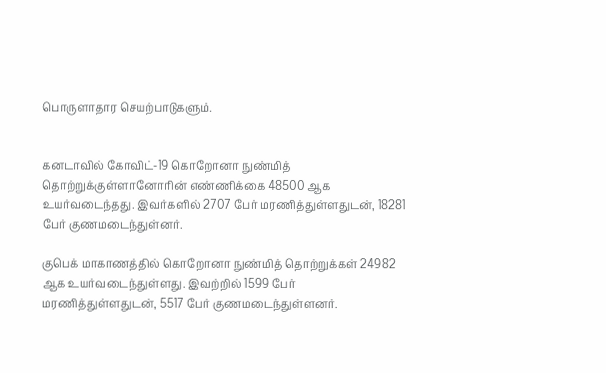பொருளாதார செயற்பாடுகளும்.


கனடாவில் கோவிட்-19 கொறோனா நுண்மித் தொற்றுக்குள்ளானோரின் எண்ணிக்கை 48500 ஆக உயர்வடைந்தது. இவர்களில் 2707 பேர் மரணித்துள்ளதுடன், 18281 பேர் குணமடைந்துள்னர்.

குபெக் மாகாணத்தில் கொறோனா நுண்மித் தொற்றுக்கள் 24982 ஆக உயர்வடைந்துள்ளது. இவற்றில் 1599 பேர் மரணித்துள்ளதுடன், 5517 பேர் குணமடைந்துள்ளனர்.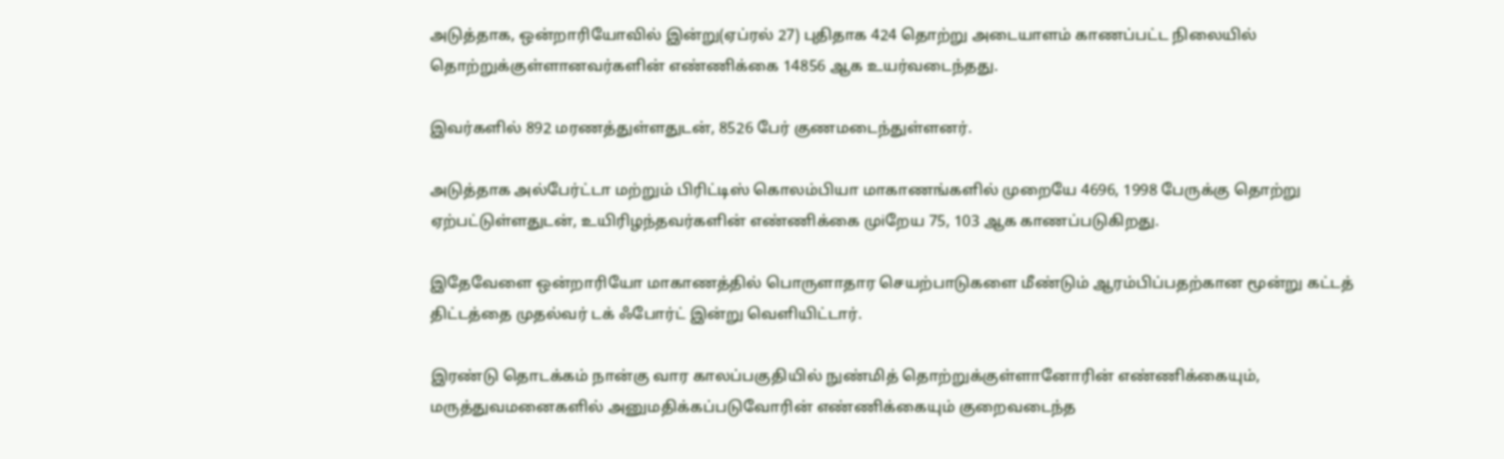அடுத்தாக, ஒன்றாரியோவில் இன்று(ஏப்ரல் 27) புதிதாக 424 தொற்று அடையாளம் காணப்பட்ட நிலையில் தொற்றுக்குள்ளானவர்களின் எண்ணிக்கை 14856 ஆக உயர்வடைந்தது.

இவர்களில் 892 மரணத்துள்ளதுடன், 8526 பேர் குணமடைந்துள்ளனர்.

அடுத்தாக அல்பேர்ட்டா மற்றும் பிரிட்டிஸ் கொலம்பியா மாகாணங்களில் முறையே 4696, 1998 பேருக்கு தொற்று ஏற்பட்டுள்ளதுடன், உயிரிழந்தவர்களின் எண்ணிக்கை முiறேய 75, 103 ஆக காணப்படுகிறது.

இதேவேளை ஒன்றாரியோ மாகாணத்தில் பொருளாதார செயற்பாடுகளை மீண்டும் ஆரம்பிப்பதற்கான மூன்று கட்டத் திட்டத்தை முதல்வர் டக் ஃபோர்ட் இன்று வெளியிட்டார்.

இரண்டு தொடக்கம் நான்கு வார காலப்பகுதியில் நுண்மித் தொற்றுக்குள்ளானோரின் எண்ணிக்கையும், மருத்துவமனைகளில் அனுமதிக்கப்படுவோரின் எண்ணிக்கையும் குறைவடைந்த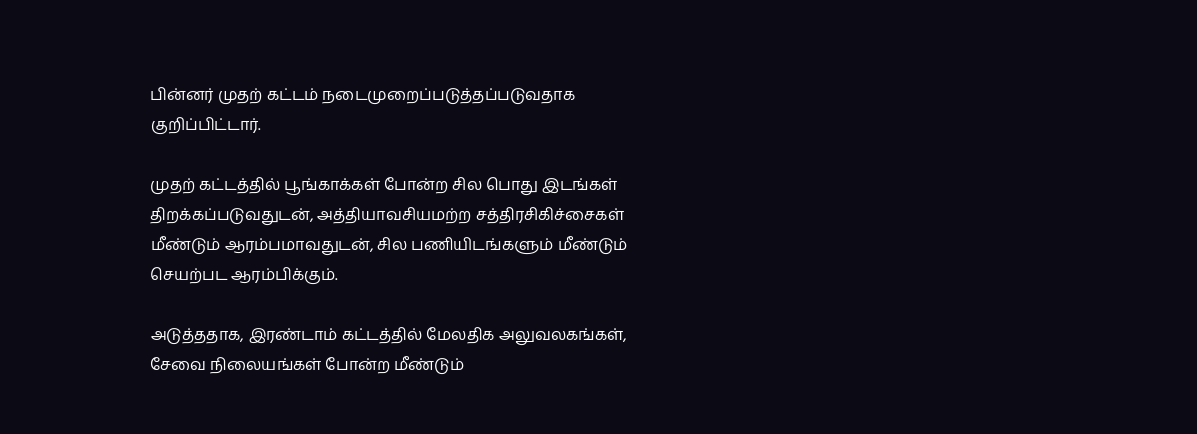பின்னர் முதற் கட்டம் நடைமுறைப்படுத்தப்படுவதாக குறிப்பிட்டார்.

முதற் கட்டத்தில் பூங்காக்கள் போன்ற சில பொது இடங்கள் திறக்கப்படுவதுடன், அத்தியாவசியமற்ற சத்திரசிகிச்சைகள் மீண்டும் ஆரம்பமாவதுடன், சில பணியிடங்களும் மீண்டும் செயற்பட ஆரம்பிக்கும்.

அடுத்ததாக, இரண்டாம் கட்டத்தில் மேலதிக அலுவலகங்கள், சேவை நிலையங்கள் போன்ற மீண்டும்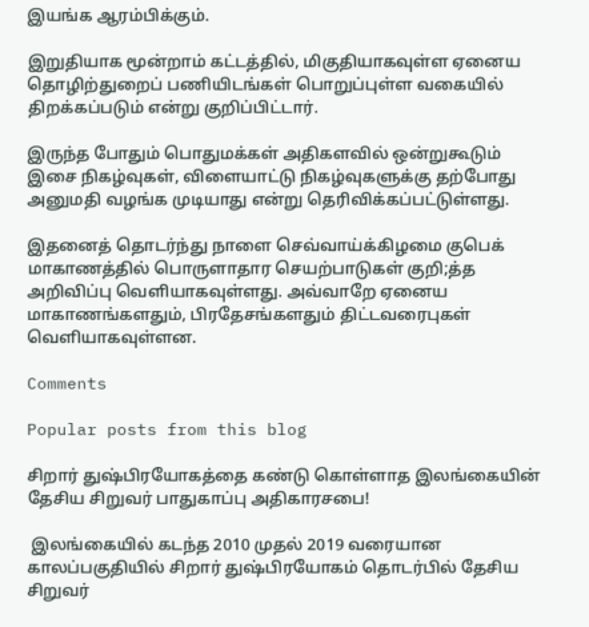இயங்க ஆரம்பிக்கும்.

இறுதியாக மூன்றாம் கட்டத்தில், மிகுதியாகவுள்ள ஏனைய தொழிற்துறைப் பணியிடங்கள் பொறுப்புள்ள வகையில் திறக்கப்படும் என்று குறிப்பிட்டார்.

இருந்த போதும் பொதுமக்கள் அதிகளவில் ஒன்றுகூடும் இசை நிகழ்வுகள், விளையாட்டு நிகழ்வுகளுக்கு தற்போது அனுமதி வழங்க முடியாது என்று தெரிவிக்கப்பட்டுள்ளது.

இதனைத் தொடர்ந்து நாளை செவ்வாய்க்கிழமை குபெக் மாகாணத்தில் பொருளாதார செயற்பாடுகள் குறி;த்த அறிவிப்பு வெளியாகவுள்ளது. அவ்வாறே ஏனைய மாகாணங்களதும், பிரதேசங்களதும் திட்டவரைபுகள் வெளியாகவுள்ளன.

Comments

Popular posts from this blog

சிறார் துஷ்பிரயோகத்தை கண்டு கொள்ளாத இலங்கையின் தேசிய சிறுவர் பாதுகாப்பு அதிகாரசபை!

 இலங்கையில் கடந்த 2010 முதல் 2019 வரையான காலப்பகுதியில் சிறார் துஷ்பிரயோகம் தொடர்பில் தேசிய சிறுவர்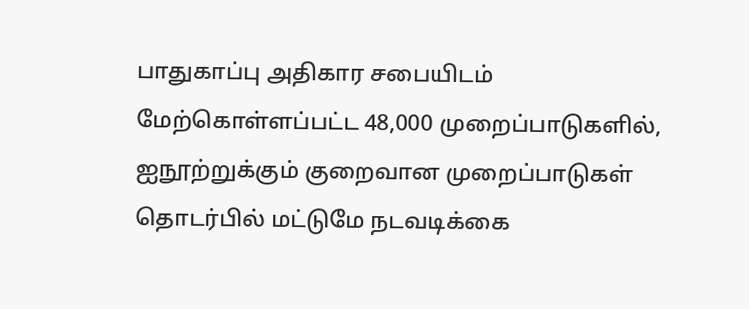பாதுகாப்பு அதிகார சபையிடம் மேற்கொள்ளப்பட்ட 48,000 முறைப்பாடுகளில், ஐநூற்றுக்கும் குறைவான முறைப்பாடுகள் தொடர்பில் மட்டுமே நடவடிக்கை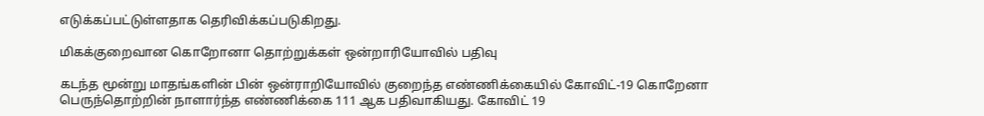எடுக்கப்பட்டுள்ளதாக தெரிவிக்கப்படுகிறது.

மிகக்குறைவான கொறோனா தொற்றுக்கள் ஒன்றாரியோவில் பதிவு

கடந்த மூன்று மாதங்களின் பின் ஒன்ராறியோவில் குறைந்த எண்ணிக்கையில் கோவிட்-19 கொறேனா பெருந்தொற்றின் நாளார்ந்த எண்ணிக்கை 111 ஆக பதிவாகியது. கோவிட் 19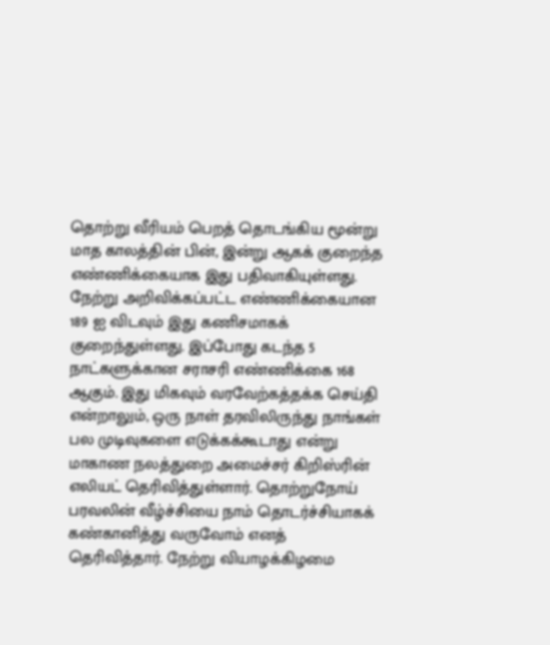தொற்று வீரியம் பெறத் தொடங்கிய மூன்று மாத காலத்தின் பின், இன்று ஆகக் குறைந்த எண்ணிக்கையாக இது பதிவாகியுள்ளது. நேற்று அறிவிக்கப்பட்ட எண்ணிக்கையான 189 ஐ விடவும் இது கணிசமாகக் குறைந்துள்ளது. இப்போது கடந்த 5 நாட்களுக்கான சராசரி எண்ணிக்கை 168 ஆகும். இது மிகவும் வரவேற்கத்தக்க செய்தி என்றாலும், ஒரு நாள் தரவிலிருந்து நாங்கள் பல முடிவுகளை எடுக்கக்கூடாது என்று மாகாண நலத்துறை அமைச்சர் கிறிஸ்ரின் எலியட் தெரிவித்துள்ளார். தொற்றுநோய் பரவலின் வீழ்ச்சியை நாம் தொடர்ச்சியாகக் கண்கானித்து வருவோம் எனத் தெரிவித்தார். நேற்று வியாழக்கிழமை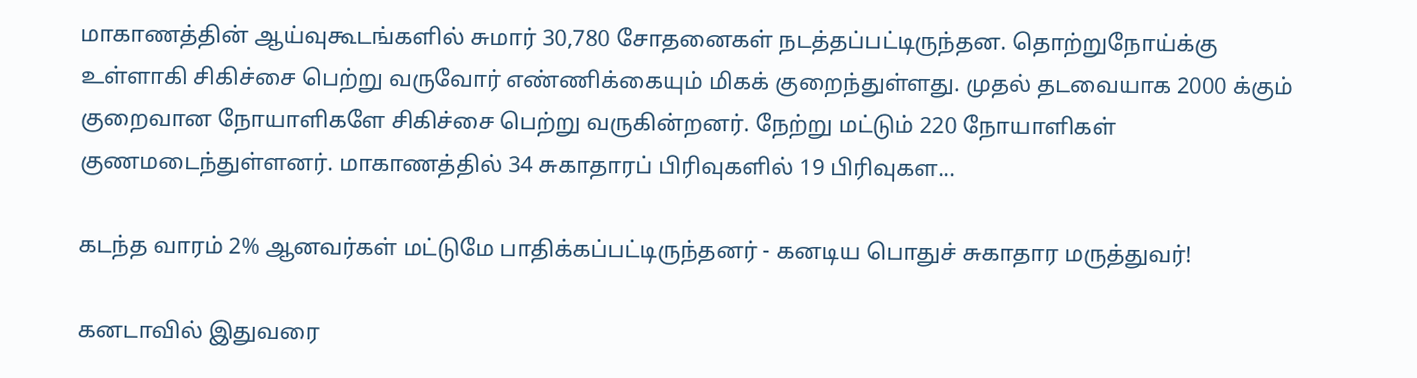மாகாணத்தின் ஆய்வுகூடங்களில் சுமார் 30,780 சோதனைகள் நடத்தப்பட்டிருந்தன. தொற்றுநோய்க்கு உள்ளாகி சிகிச்சை பெற்று வருவோர் எண்ணிக்கையும் மிகக் குறைந்துள்ளது. முதல் தடவையாக 2000 க்கும் குறைவான நோயாளிகளே சிகிச்சை பெற்று வருகின்றனர். நேற்று மட்டும் 220 நோயாளிகள் குணமடைந்துள்ளனர். மாகாணத்தில் 34 சுகாதாரப் பிரிவுகளில் 19 பிரிவுகள...

கடந்த வாரம் 2% ஆனவர்கள் மட்டுமே பாதிக்கப்பட்டிருந்தனர் - கனடிய பொதுச் சுகாதார மருத்துவர்!

கனடாவில் இதுவரை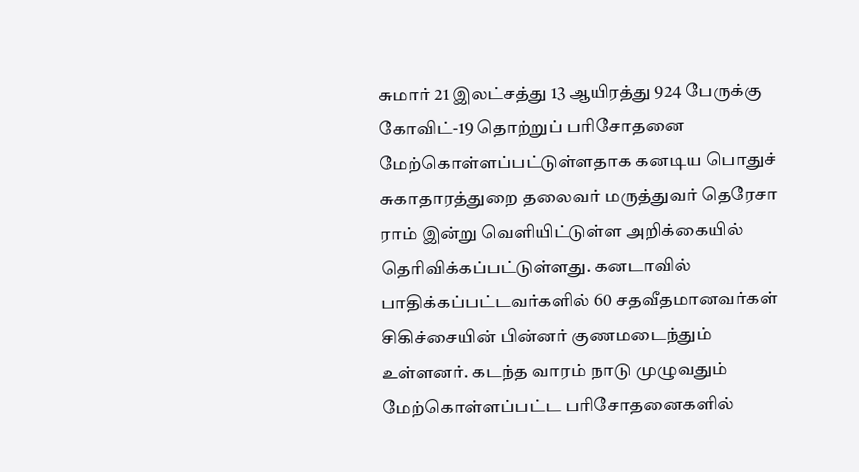சுமார் 21 இலட்சத்து 13 ஆயிரத்து 924 பேருக்கு கோவிட்-19 தொற்றுப் பரிசோதனை மேற்கொள்ளப்பட்டுள்ளதாக கனடிய பொதுச் சுகாதாரத்துறை தலைவர் மருத்துவர் தெரேசா ராம் இன்று வெளியிட்டுள்ள அறிக்கையில் தெரிவிக்கப்பட்டுள்ளது. கனடாவில் பாதிக்கப்பட்டவர்களில் 60 சதவீதமானவர்கள் சிகிச்சையின் பின்னர் குணமடைந்தும் உள்ளனர். கடந்த வாரம் நாடு முழுவதும் மேற்கொள்ளப்பட்ட பரிசோதனைகளில்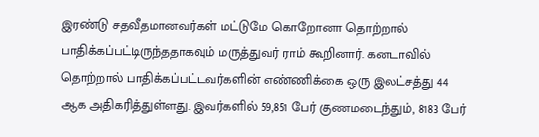இரண்டு சதவீதமானவர்கள் மட்டுமே கொறோனா தொற்றால் பாதிக்கப்பட்டிருந்ததாகவும் மருத்துவர் ராம் கூறினார். கனடாவில் தொற்றால் பாதிக்கப்பட்டவர்களின் எண்ணிக்கை ஒரு இலட்சத்து 44 ஆக அதிகரித்துள்ளது. இவர்களில் 59,851 பேர் குணமடைந்தும், 8183 பேர்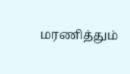மரணித்தும்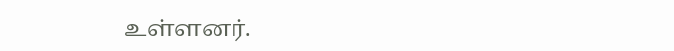உள்ளனர்.